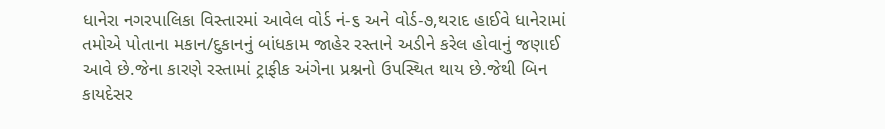ધાનેરા નગરપાલિકા વિસ્તારમાં આવેલ વોર્ડ નં-૬ અને વોર્ડ-૭,થરાદ હાઈવે ધાનેરામાં તમોએ પોતાના મકાન/દુકાનનું બાંધકામ જાહેર રસ્તાને અડીને કરેલ હોવાનું જણાઈ આવે છે.જેના કારણે રસ્તામાં ટ્રાફીક અંગેના પ્રશ્નનો ઉપસ્થિત થાય છે.જેથી બિન કાયદેસર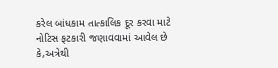કરેલ બાંધકામ તાત્કાલિક દૂર કરવા માટે નોટિસ ફટકારી જણાવવામાં આવેલ છે કે,અત્રેથી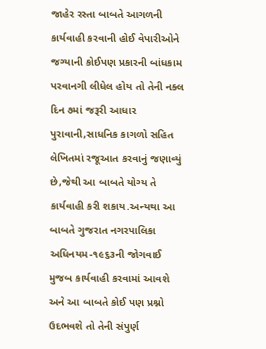જાહેર રસ્તા બાબતે આગળની કાર્યવાહી કરવાની હોઈ વેપારીઓને જગ્યાની કોઈપણ પ્રકારની બાંધકામ પરવાનગી લીધેલ હોય તો તેની નક્લ દિન ૭માં જરૂરી આધાર પુરાવાની,સાધનિક કાગળો સહિત લેખિતમાં રજૂઆત કરવાનું જણાવ્યું છે,જેથી આ બાબતે યોગ્ય તે કાર્યવાહી કરી શકાય.અન્યથા આ બાબતે ગુજરાત નગરપાલિકા અધિનયમ-૧૯૬૩ની જોગવાઈ મુજબ કાર્યવાહી કરવામાં આવશે અને આ બાબતે કોઈ પણ પ્રશ્નો ઉદભવશે તો તેની સંપુર્ણ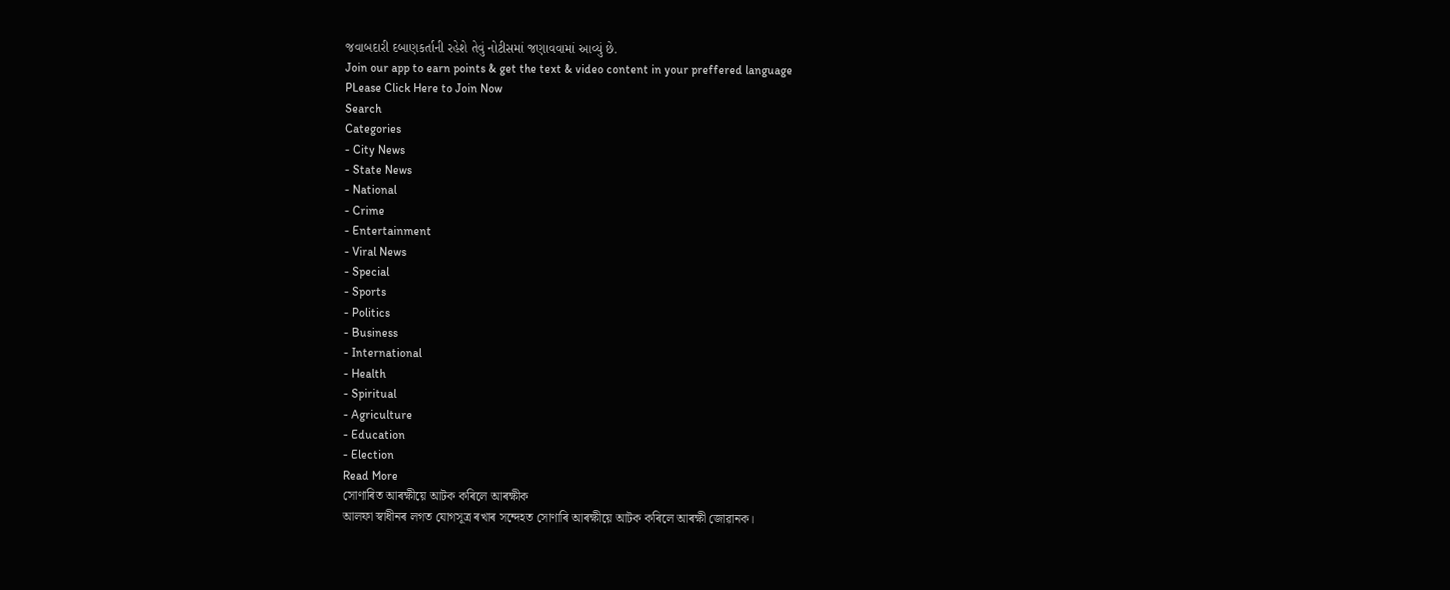જવાબદારી દબાણકર્તાની રહેશે તેવું નોટીસમાં જણાવવામાં આવ્યું છે.
Join our app to earn points & get the text & video content in your preffered language
PLease Click Here to Join Now
Search
Categories
- City News
- State News
- National
- Crime
- Entertainment
- Viral News
- Special
- Sports
- Politics
- Business
- International
- Health
- Spiritual
- Agriculture
- Education
- Election
Read More
সোণাৰিত আৰক্ষীয়ে আটক কৰিলে আৰক্ষীক
আলফা স্বাধীনৰ লগত যোগসূত্ৰ ৰখাৰ সন্দেহত সোণাৰি আৰক্ষীয়ে আটক কৰিলে আৰক্ষী জোৱানক।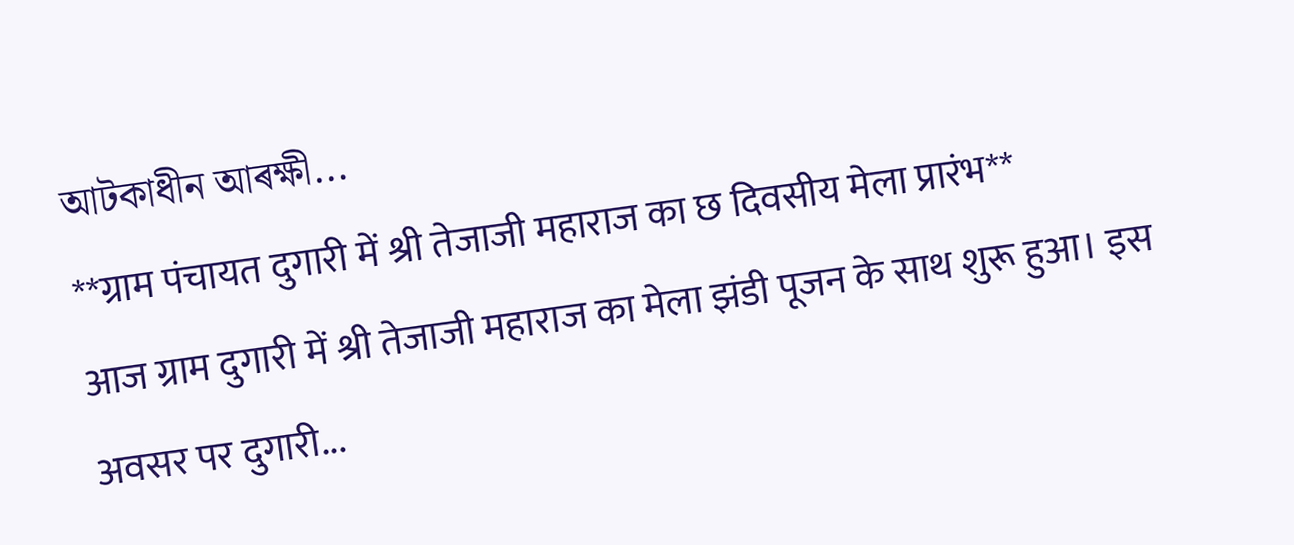আটকাধীন আৰক্ষী...
**ग्राम पंचायत दुगारी में श्री तेजाजी महाराज का छ दिवसीय मेला प्रारंभ**
आज ग्राम दुगारी में श्री तेजाजी महाराज का मेला झंडी पूजन के साथ शुरू हुआ। इस अवसर पर दुगारी...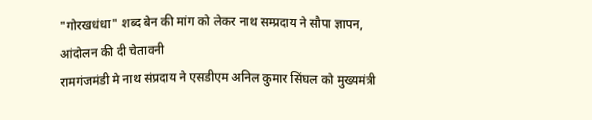"गोरखधंधा" शब्द बेन की मांग को लेकर नाथ सम्प्रदाय ने सौपा ज्ञापन, आंदोलन की दी चेतावनी
रामगंजमंडी मे नाथ संप्रदाय ने एसडीएम अनिल कुमार सिंघल को मुख्यमंत्री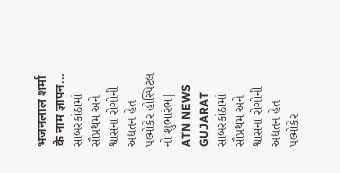भजनलाल शर्मा के नाम ज्ञापन...
સાબરકાંઠામાં સૌપ્રથમ અને શ્વાસના રોગોની અદ્યતન હેત પલ્મોકેર હોસ્પિટલ નો શુભારંભ| ATN NEWS GUJARAT
સાબરકાંઠામાં સૌપ્રથમ અને શ્વાસના રોગોની અદ્યતન હેત પલ્મોકેર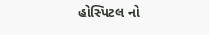હોસ્પિટલ નો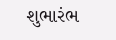શુભારંભ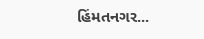હિંમતનગર...